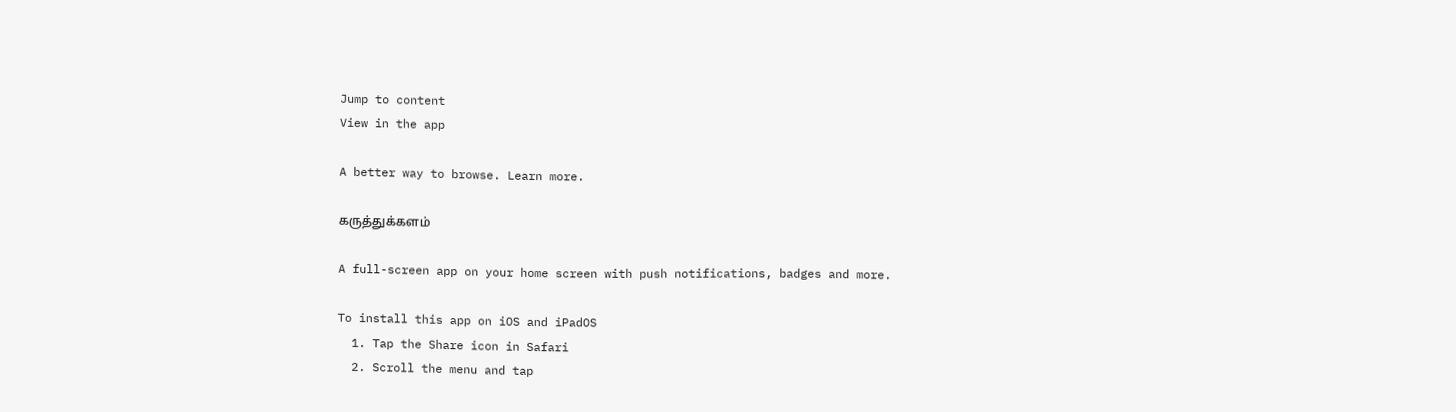Jump to content
View in the app

A better way to browse. Learn more.

கருத்துக்களம்

A full-screen app on your home screen with push notifications, badges and more.

To install this app on iOS and iPadOS
  1. Tap the Share icon in Safari
  2. Scroll the menu and tap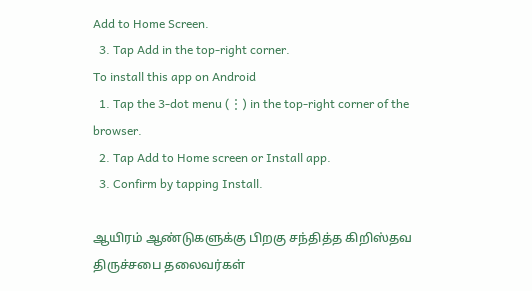Add to Home Screen.
  3. Tap Add in the top-right corner.
To install this app on Android
  1. Tap the 3-dot menu (⋮) in the top-right corner of the browser.
  2. Tap Add to Home screen or Install app.
  3. Confirm by tapping Install.

ஆயிரம் ஆண்டுகளுக்கு பிறகு சந்தித்த கிறிஸ்தவ திருச்சபை தலைவர்கள்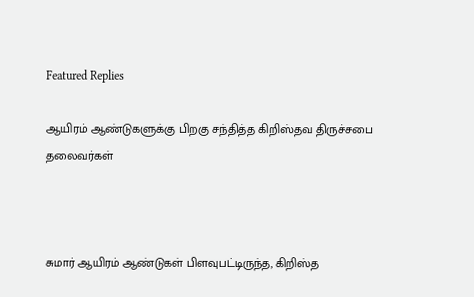Featured Replies

ஆயிரம் ஆண்டுகளுக்கு பிறகு சந்தித்த கிறிஸ்தவ திருச்சபை தலைவர்கள்



சுமார் ஆயிரம் ஆண்டுகள் பிளவுபட்டிருந்த, கிறிஸ்த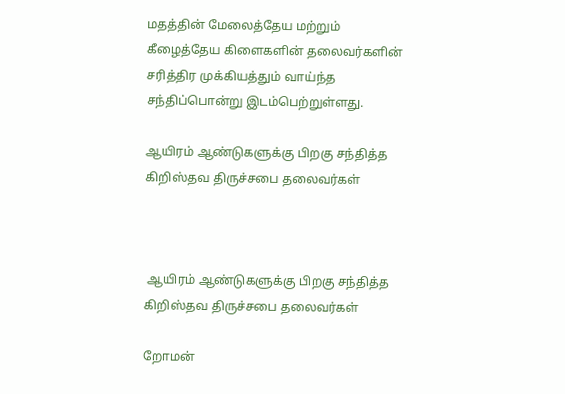மதத்தின் மேலைத்தேய மற்றும் கீழைத்தேய கிளைகளின் தலைவர்களின் சரித்திர முக்கியத்தும் வாய்ந்த சந்திப்பொன்று இடம்பெற்றுள்ளது.

ஆயிரம் ஆண்டுகளுக்கு பிறகு சந்தித்த கிறிஸ்தவ திருச்சபை தலைவர்கள்



 ஆயிரம் ஆண்டுகளுக்கு பிறகு சந்தித்த கிறிஸ்தவ திருச்சபை தலைவர்கள்

றோமன்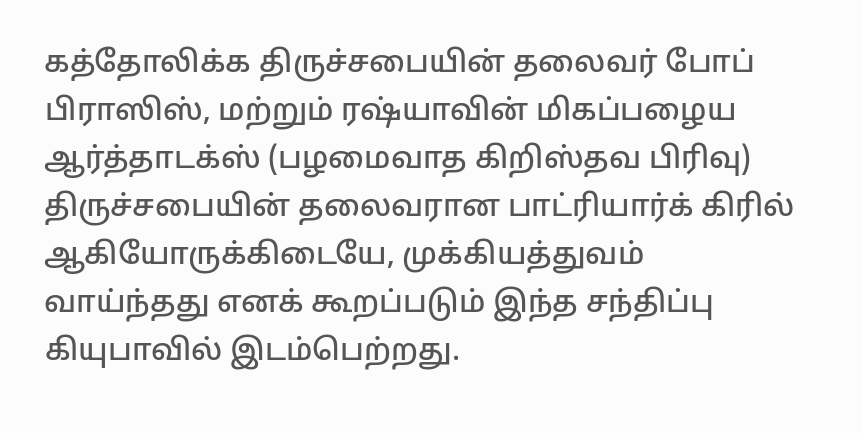கத்தோலிக்க திருச்சபையின் தலைவர் போப் பிராஸிஸ், மற்றும் ரஷ்யாவின் மிகப்பழைய ஆர்த்தாடக்ஸ் (பழமைவாத கிறிஸ்தவ பிரிவு) திருச்சபையின் தலைவரான பாட்ரியார்க் கிரில் ஆகியோருக்கிடையே, முக்கியத்துவம் வாய்ந்தது எனக் கூறப்படும் இந்த சந்திப்பு கியுபாவில் இடம்பெற்றது.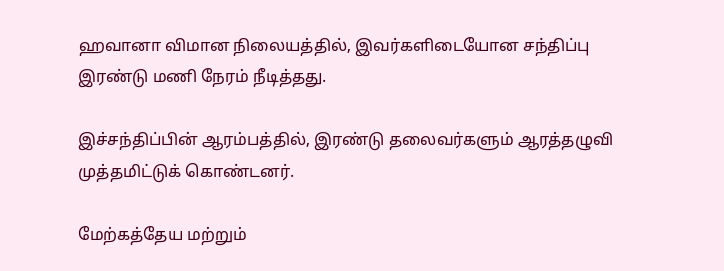ஹவானா விமான நிலையத்தில், இவர்களிடையோன சந்திப்பு இரண்டு மணி நேரம் நீடித்தது.

இச்சந்திப்பின் ஆரம்பத்தில், இரண்டு தலைவர்களும் ஆரத்தழுவி முத்தமிட்டுக் கொண்டனர்.

மேற்கத்தேய மற்றும்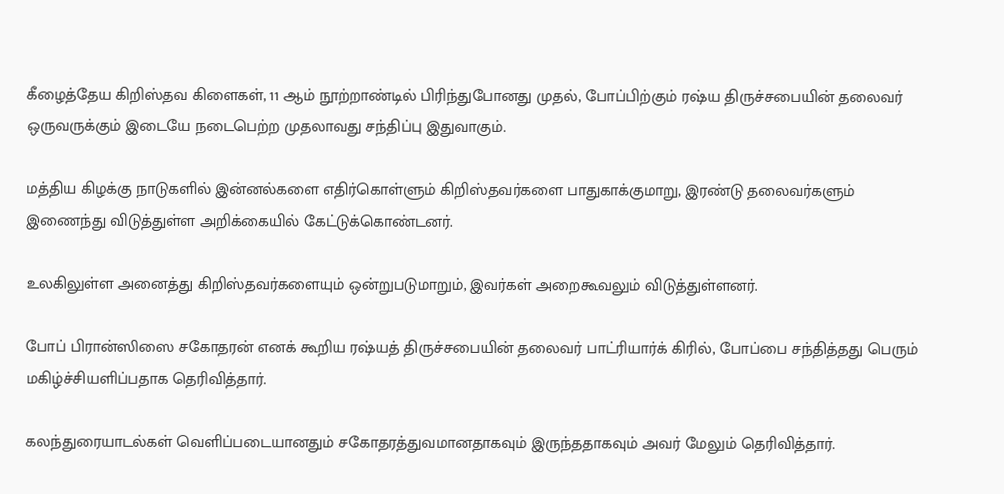கீழைத்தேய கிறிஸ்தவ கிளைகள், 11 ஆம் நூற்றாண்டில் பிரிந்துபோனது முதல், போப்பிற்கும் ரஷ்ய திருச்சபையின் தலைவர் ஒருவருக்கும் இடையே நடைபெற்ற முதலாவது சந்திப்பு இதுவாகும்.

மத்திய கிழக்கு நாடுகளில் இன்னல்களை எதிர்கொள்ளும் கிறிஸ்தவர்களை பாதுகாக்குமாறு, இரண்டு தலைவர்களும் இணைந்து விடுத்துள்ள அறிக்கையில் கேட்டுக்கொண்டனர்.

உலகிலுள்ள அனைத்து கிறிஸ்தவர்களையும் ஒன்றுபடுமாறும், இவர்கள் அறைகூவலும் விடுத்துள்ளனர்.

போப் பிரான்ஸிஸை சகோதரன் எனக் கூறிய ரஷ்யத் திருச்சபையின் தலைவர் பாட்ரியார்க் கிரில், போப்பை சந்தித்தது பெரும் மகிழ்ச்சியளிப்பதாக தெரிவித்தார்.

கலந்துரையாடல்கள் வெளிப்படையானதும் சகோதரத்துவமானதாகவும் இருந்ததாகவும் அவர் மேலும் தெரிவித்தார்.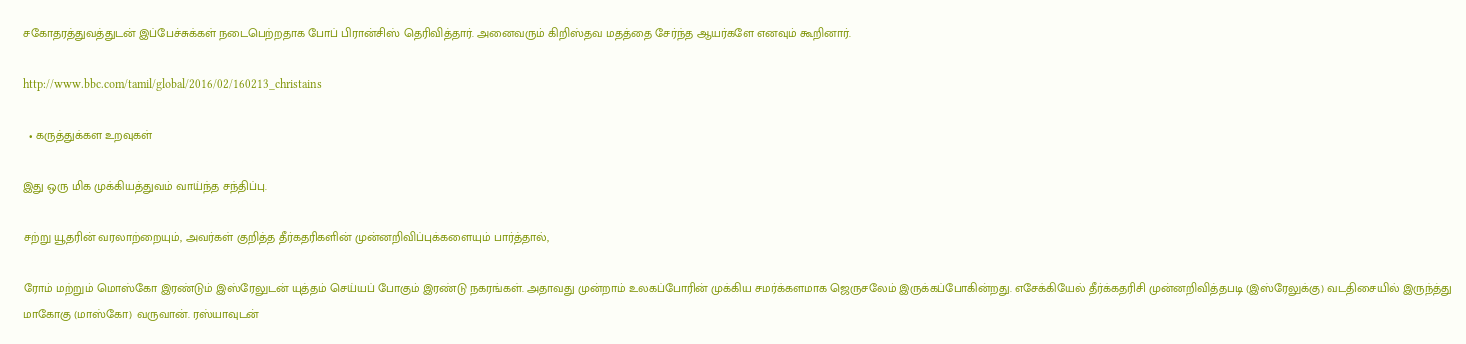சகோதரத்துவத்துடன் இப்பேச்சுக்கள் நடைபெற்றதாக போப் பிரான்சிஸ் தெரிவித்தார். அனைவரும் கிறிஸ்தவ மதத்தை சேர்ந்த ஆயர்களே எனவும் கூறினார்.

http://www.bbc.com/tamil/global/2016/02/160213_christains

  • கருத்துக்கள உறவுகள்

இது ஒரு மிக முக்கியத்துவம் வாய்ந்த சந்திப்பு.

சற்று யூதரின் வரலாற்றையும், அவர்கள் குறித்த தீர்கதரிகளின் முன்னறிவிப்புக்களையும் பார்த்தால்,

ரோம் மற்றும் மொஸ்கோ இரண்டும் இஸ்ரேலுடன் யுத்தம் செய்யப் போகும் இரண்டு நகரங்கள். அதாவது முன்றாம் உலகப்போரின் முக்கிய சமர்க்களமாக ஜெருசலேம் இருக்கப்போகின்றது. எசேக்கியேல் தீர்க்கதரிசி முன்னறிவித்தபடி (இஸ்ரேலுக்கு) வடதிசையில் இருந்த்து மாகோகு (மாஸ்கோ) வருவான். ரஸ்யாவுடன்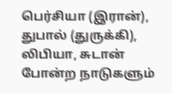பெர்சியா (இரான்), துபால் (துருக்கி), லிபியா, சுடான் போன்ற நாடுகளும்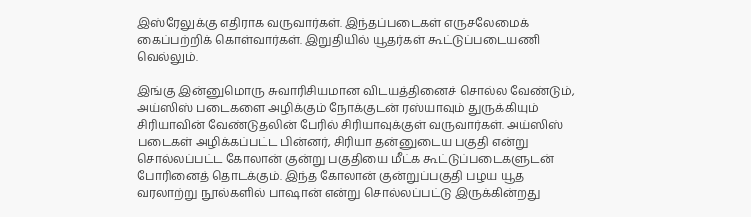இஸ்ரேலுக்கு எதிராக வருவார்கள். இந்தப்படைகள் எருசலேமைக் கைப்பற்றிக் கொள்வார்கள். இறுதியில் யூதர்கள் கூட்டுப்படையணி வெல்லும்.

இங்கு இன்னுமொரு சுவாரிசியமான விடயத்தினைச் சொல்ல வேண்டும், அய்ஸிஸ் படைகளை அழிக்கும் நோக்குடன் ரஸ்யாவும் துருக்கியும் சிரியாவின் வேண்டுதலின் பேரில் சிரியாவுக்குள் வருவார்கள். அய்ஸிஸ் படைகள் அழிக்கப்பட்ட பின்னர், சிரியா தன்னுடைய பகுதி என்று சொல்லப்பட்ட கோலான் குன்று பகுதியை மீட்க கூட்டுப்படைகளுடன் போரினைத் தொடக்கும். இந்த கோலான் குன்றுப்பகுதி பழய யூத வரலாற்று நூல்களில் பாஷான் என்று சொல்லப்பட்டு இருக்கின்றது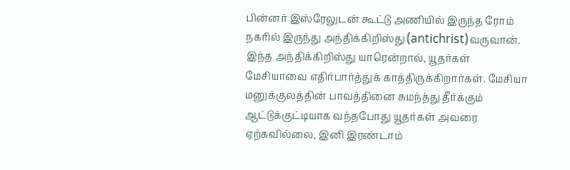பின்னர் இஸ்ரேலுடன் கூட்டு அணியில் இருந்த ரோம் நகரில் இருந்து அந்திக்கிறிஸ்து (antichrist)வருவான். இந்த அந்திக்கிறிஸ்து யாரென்றால், யூதர்கள் மேசியாவை எதிர்பார்த்துக் காத்திருக்கிறார்கள். மேசியா மனுக்குலத்தின் பாவத்தினை சுமந்த்து தீர்க்கும் ஆட்டுக்குட்டியாக வந்தபோது யூதர்கள் அவரை ஏற்கவில்லை, இனி இரண்டாம்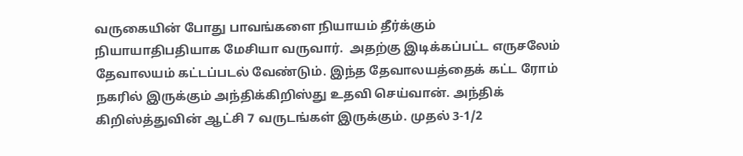வருகையின் போது பாவங்களை நியாயம் தீர்க்கும் நியாயாதிபதியாக மேசியா வருவார்.  அதற்கு இடிக்கப்பட்ட எருசலேம் தேவாலயம் கட்டப்படல் வேண்டும். இந்த தேவாலயத்தைக் கட்ட ரோம் நகரில் இருக்கும் அந்திக்கிறிஸ்து உதவி செய்வான். அந்திக் கிறிஸ்த்துவின் ஆட்சி 7 வருடங்கள் இருக்கும். முதல் 3-1/2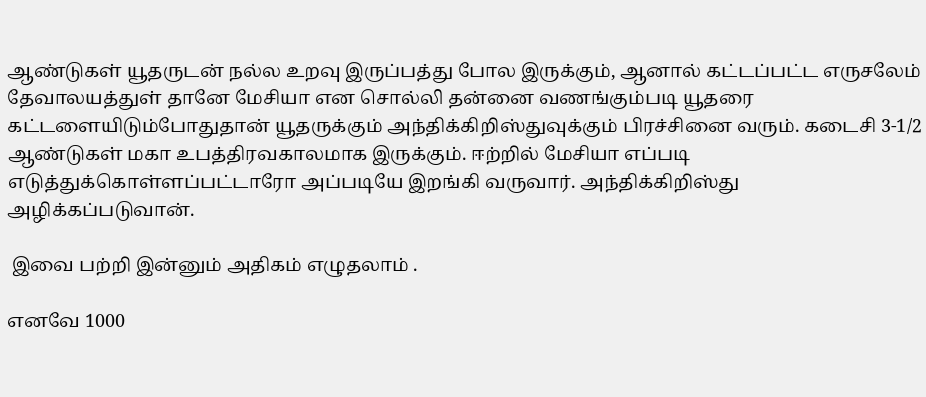ஆண்டுகள் யூதருடன் நல்ல உறவு இருப்பத்து போல இருக்கும், ஆனால் கட்டப்பட்ட எருசலேம் தேவாலயத்துள் தானே மேசியா என சொல்லி தன்னை வணங்கும்படி யூதரை கட்டளையிடும்போதுதான் யூதருக்கும் அந்திக்கிறிஸ்துவுக்கும் பிரச்சினை வரும். கடைசி 3-1/2 ஆண்டுகள் மகா உபத்திரவகாலமாக இருக்கும். ஈற்றில் மேசியா எப்படி எடுத்துக்கொள்ளப்பட்டாரோ அப்படியே இறங்கி வருவார். அந்திக்கிறிஸ்து அழிக்கப்படுவான்.

 இவை பற்றி இன்னும் அதிகம் எழுதலாம் .

எனவே 1000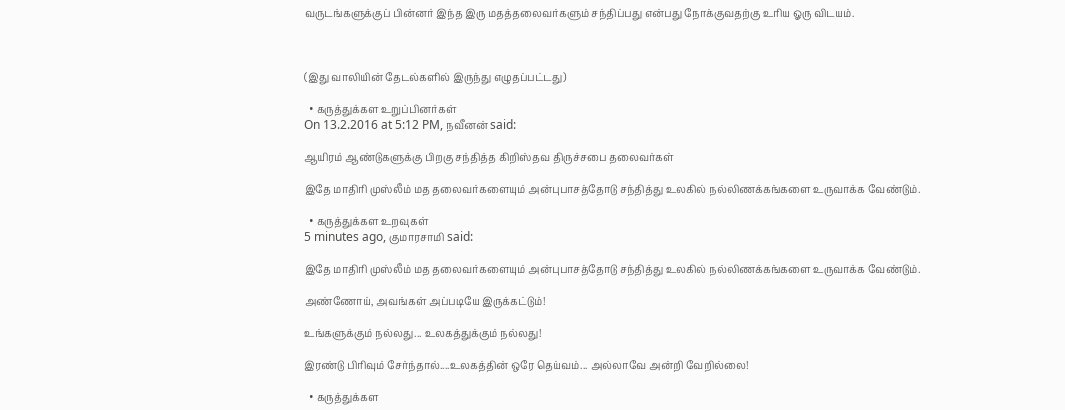வருடங்களுக்குப் பின்னர் இந்த இரு மதத்தலைவர்களும் சந்திப்பது என்பது நோக்குவதற்கு உரிய ஓரு விடயம்.



(இது வாலியின் தேடல்களில் இருந்து எழுதப்பட்டது)

  • கருத்துக்கள உறுப்பினர்கள்
On 13.2.2016 at 5:12 PM, நவீனன் said:

ஆயிரம் ஆண்டுகளுக்கு பிறகு சந்தித்த கிறிஸ்தவ திருச்சபை தலைவர்கள்

இதே மாதிரி முஸ்லீம் மத தலைவர்களையும் அன்புபாசத்தோடு சந்தித்து உலகில் நல்லிணக்கங்களை உருவாக்க வேண்டும்.

  • கருத்துக்கள உறவுகள்
5 minutes ago, குமாரசாமி said:

இதே மாதிரி முஸ்லீம் மத தலைவர்களையும் அன்புபாசத்தோடு சந்தித்து உலகில் நல்லிணக்கங்களை உருவாக்க வேண்டும்.

அண்ணோய், அவங்கள் அப்படியே இருக்கட்டும்!

உங்களுக்கும் நல்லது... உலகத்துக்கும் நல்லது!

இரண்டு பிரிவும் சேர்ந்தால்....உலகத்தின் ஒரே தெய்வம்... அல்லாவே அன்றி வேறில்லை!

  • கருத்துக்கள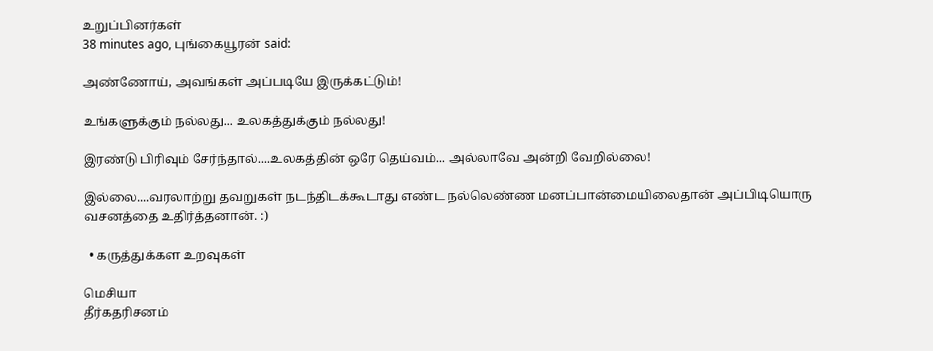உறுப்பினர்கள்
38 minutes ago, புங்கையூரன் said:

அண்ணோய், அவங்கள் அப்படியே இருக்கட்டும்!

உங்களுக்கும் நல்லது... உலகத்துக்கும் நல்லது!

இரண்டு பிரிவும் சேர்ந்தால்....உலகத்தின் ஒரே தெய்வம்... அல்லாவே அன்றி வேறில்லை!

இல்லை....வரலாற்று தவறுகள் நடந்திடக்கூடாது எண்ட நல்லெண்ண மனப்பான்மையிலைதான் அப்பிடியொரு வசனத்தை உதிர்த்தனான். :)

  • கருத்துக்கள உறவுகள்

மெசியா
தீர்கதரிசனம்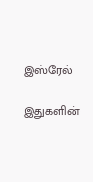இஸ்ரேல்

இதுகளின்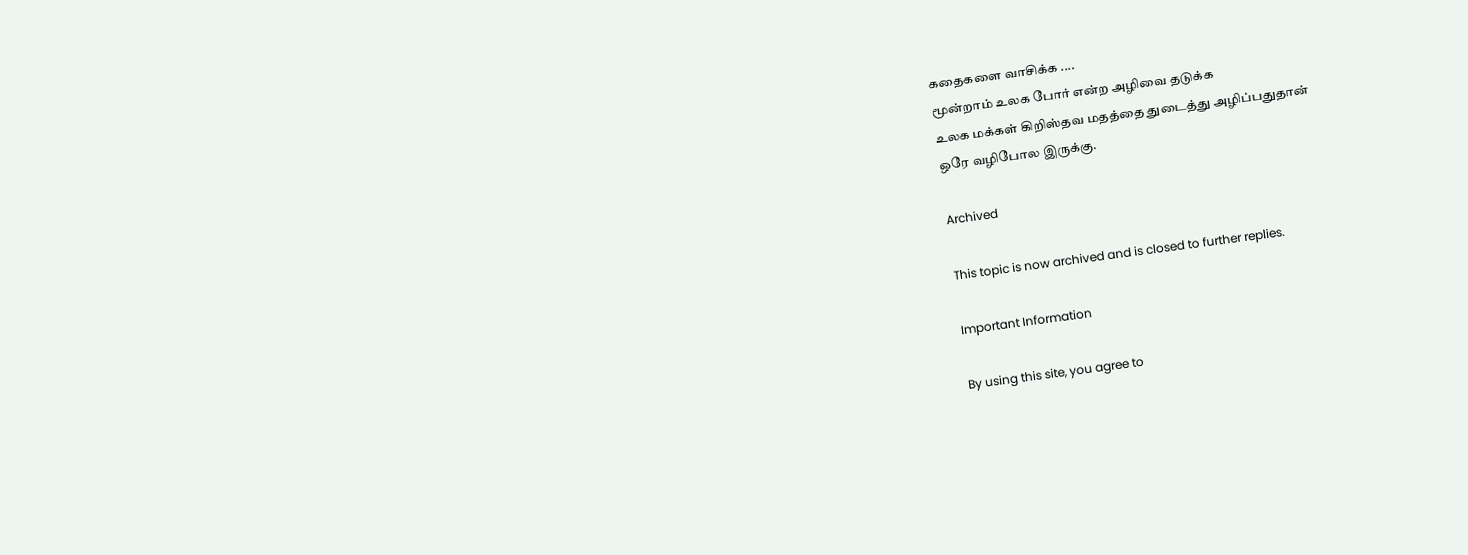கதைகளை வாசிக்க ....
மூன்றாம் உலக போர் என்ற அழிவை தடுக்க
உலக மக்கள் கிறிஸ்தவ மதத்தை துடைத்து அழிப்பதுதான்
ஒரே வழிபோல இருக்கு.

Archived

This topic is now archived and is closed to further replies.

Important Information

By using this site, you agree to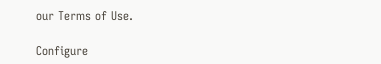our Terms of Use.

Configure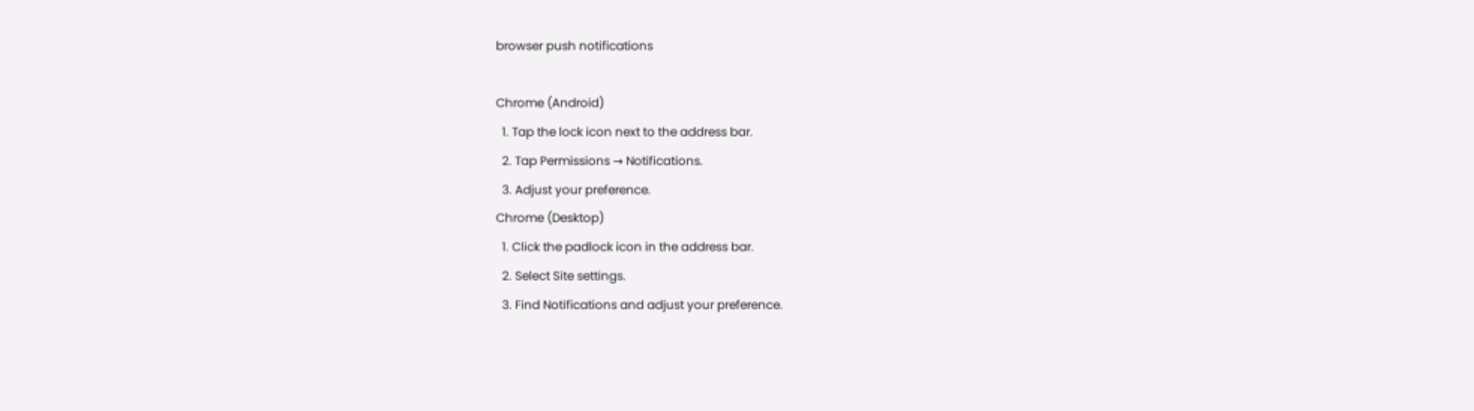browser push notifications

Chrome (Android)
  1. Tap the lock icon next to the address bar.
  2. Tap Permissions → Notifications.
  3. Adjust your preference.
Chrome (Desktop)
  1. Click the padlock icon in the address bar.
  2. Select Site settings.
  3. Find Notifications and adjust your preference.